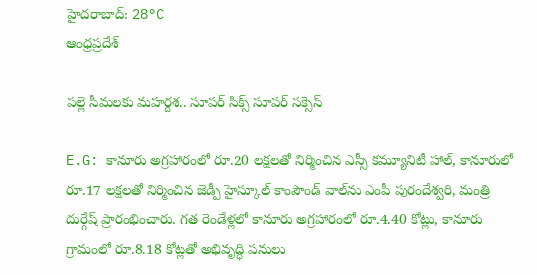హైదరాబాద్: 28°C
ఆంధ్రప్రదేశ్

పల్లె సీమలకు మహర్దశ.. సూపర్ సిక్స్ సూపర్ సక్సెస్

E.G: కానూరు అగ్రహారంలో రూ.20 లక్షలతో నిర్మించిన ఎస్సీ కమ్యూనిటీ హాల్, కానూరులో రూ.17 లక్షలతో నిర్మించిన జెడ్పీ హైస్కూల్ కాంపౌండ్ వాల్‌ను ఎంపీ పురందేశ్వరి, మంత్రి దుర్గేష్ ప్రారంభించారు. గత రెండేళ్లలో కానూరు అగ్రహారంలో రూ.4.40 కోట్లు, కానూరు గ్రామంలో రూ.8.18 కోట్లతో అభివృద్ధి పనులు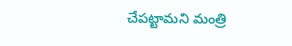చేపట్టామని మంత్రి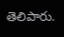తెలిపారు.